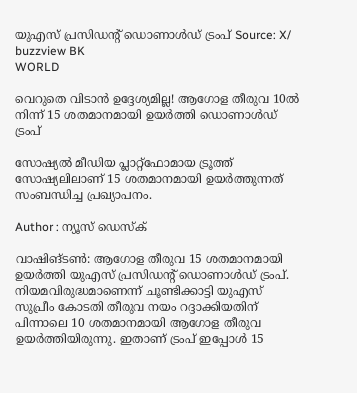യുഎസ് പ്രസിഡന്റ് ഡൊണാള്‍ഡ് ട്രംപ് Source: X/ buzzview BK
WORLD

വെറുതെ വിടാൻ ഉദ്ദേശ്യമില്ല! ആഗോള തീരുവ 10ല്‍ നിന്ന് 15 ശതമാനമായി ഉയര്‍ത്തി ഡൊണാള്‍ഡ് ട്രംപ്

സോഷ്യല്‍ മീഡിയ പ്ലാറ്റ്‌ഫോമായ ട്രൂത്ത് സോഷ്യലിലാണ് 15 ശതമാനമായി ഉയര്‍ത്തുന്നത് സംബന്ധിച്ച പ്രഖ്യാപനം.

Author : ന്യൂസ് ഡെസ്ക്

വാഷിങ്ടണ്‍: ആഗോള തീരുവ 15 ശതമാനമായി ഉയര്‍ത്തി യുഎസ് പ്രസിഡന്റ് ഡൊണാള്‍ഡ് ട്രംപ്. നിയമവിരുദ്ധമാണെന്ന് ചൂണ്ടിക്കാട്ടി യുഎസ് സുപ്രീം കോടതി തീരുവ നയം റദ്ദാക്കിയതിന് പിന്നാലെ 10 ശതമാനമായി ആഗോള തീരുവ ഉയര്‍ത്തിയിരുന്നു. ഇതാണ് ട്രംപ് ഇപ്പോള്‍ 15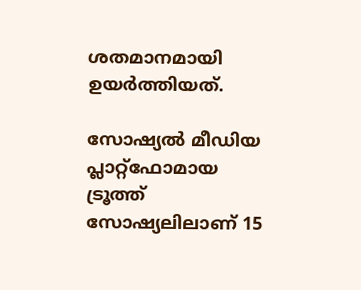ശതമാനമായി ഉയര്‍ത്തിയത്.

സോഷ്യല്‍ മീഡിയ പ്ലാറ്റ്‌ഫോമായ ട്രൂത്ത് സോഷ്യലിലാണ് 15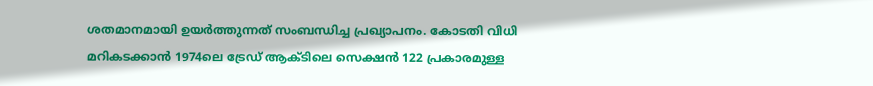ശതമാനമായി ഉയര്‍ത്തുന്നത് സംബന്ധിച്ച പ്രഖ്യാപനം. കോടതി വിധി മറികടക്കാന്‍ 1974ലെ ട്രേഡ് ആക്ടിലെ സെക്ഷന്‍ 122 പ്രകാരമുള്ള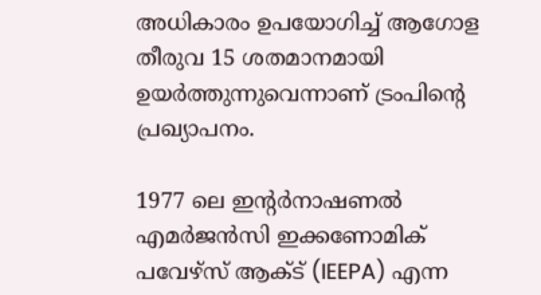അധികാരം ഉപയോഗിച്ച് ആഗോള തീരുവ 15 ശതമാനമായി ഉയര്‍ത്തുന്നുവെന്നാണ് ട്രംപിന്റെ പ്രഖ്യാപനം.

1977 ലെ ഇന്റര്‍നാഷണല്‍ എമര്‍ജന്‍സി ഇക്കണോമിക് പവേഴ്സ് ആക്ട് (IEEPA) എന്ന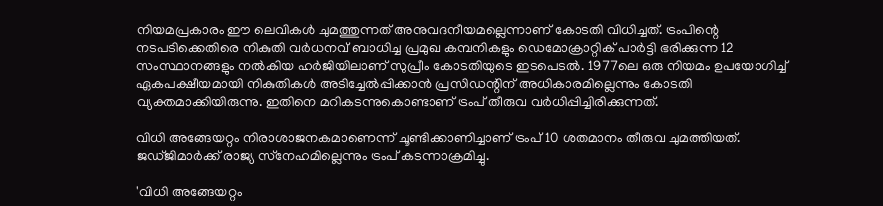നിയമപ്രകാരം ഈ ലെവികള്‍ ചുമത്തുന്നത് അനുവദനീയമല്ലെന്നാണ് കോടതി വിധിച്ചത്. ട്രംപിന്റെ നടപടിക്കെതിരെ നികുതി വര്‍ധനവ് ബാധിച്ച പ്രമുഖ കമ്പനികളും ഡെമോക്രാറ്റിക് പാര്‍ട്ടി ഭരിക്കുന്ന 12 സംസ്ഥാനങ്ങളും നല്‍കിയ ഹര്‍ജിയിലാണ് സുപ്രീം കോടതിയുടെ ഇടപെടല്‍. 1977ലെ ഒരു നിയമം ഉപയോഗിച്ച് ഏകപക്ഷീയമായി നികുതികള്‍ അടിച്ചേല്‍പ്പിക്കാന്‍ പ്രസിഡന്റിന് അധികാരമില്ലെന്നും കോടതി വ്യക്തമാക്കിയിരുന്നു. ഇതിനെ മറികടന്നുകൊണ്ടാണ് ട്രംപ് തീരുവ വര്‍ധിപ്പിച്ചിരിക്കുന്നത്.

വിധി അങ്ങേയറ്റം നിരാശാജനകമാണെന്ന് ചൂണ്ടിക്കാണിച്ചാണ് ട്രംപ് 10 ശതമാനം തീരുവ ചുമത്തിയത്. ജഡ്ജിമാര്‍ക്ക് രാജ്യ സ്‌നേഹമില്ലെന്നും ട്രംപ് കടന്നാക്രമിച്ചു.

'വിധി അങ്ങേയറ്റം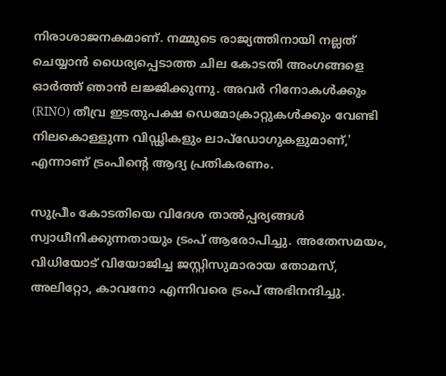നിരാശാജനകമാണ്. നമ്മുടെ രാജ്യത്തിനായി നല്ലത് ചെയ്യാന്‍ ധൈര്യപ്പെടാത്ത ചില കോടതി അംഗങ്ങളെ ഓര്‍ത്ത് ഞാന്‍ ലജ്ജിക്കുന്നു. അവര്‍ റിനോകള്‍ക്കും (RINO) തീവ്ര ഇടതുപക്ഷ ഡെമോക്രാറ്റുകള്‍ക്കും വേണ്ടി നിലകൊള്ളുന്ന വിഡ്ഢികളും ലാപ്ഡോഗുകളുമാണ്,' എന്നാണ് ട്രംപിന്റെ ആദ്യ പ്രതികരണം.

സുപ്രീം കോടതിയെ വിദേശ താല്‍പ്പര്യങ്ങള്‍ സ്വാധീനിക്കുന്നതായും ട്രംപ് ആരോപിച്ചു. അതേസമയം, വിധിയോട് വിയോജിച്ച ജസ്റ്റിസുമാരായ തോമസ്, അലിറ്റോ, കാവനോ എന്നിവരെ ട്രംപ് അഭിനന്ദിച്ചു.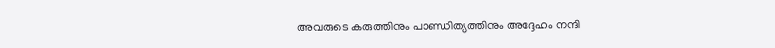അവരുടെ കരുത്തിനും പാണ്ഡിത്യത്തിനും അദ്ദേഹം നന്ദി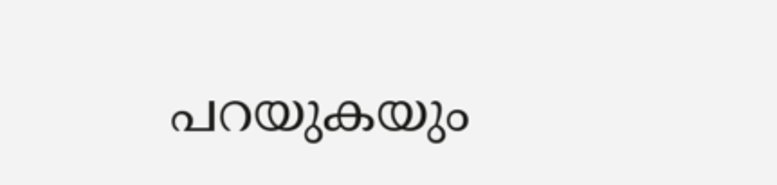പറയുകയും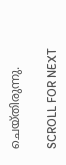ചെയ്തിരുന്നു.

SCROLL FOR NEXT